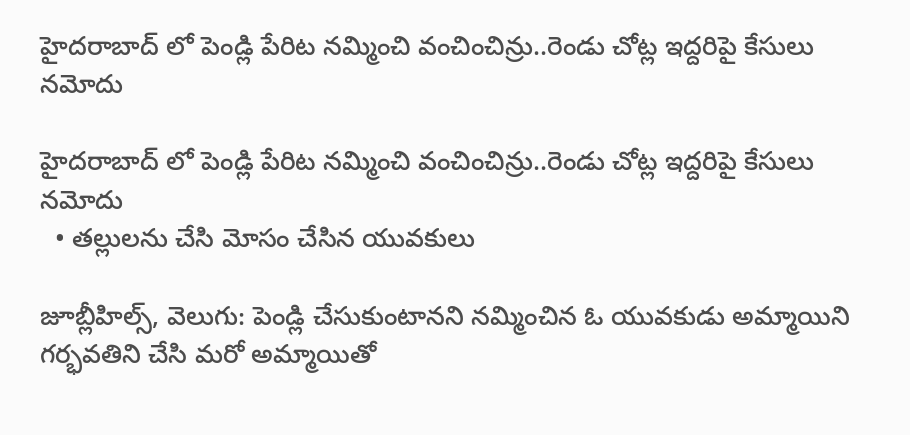హైదరాబాద్ లో పెండ్లి పేరిట నమ్మించి వంచించిన్రు..రెండు చోట్ల ఇద్దరిపై కేసులు నమోదు

హైదరాబాద్ లో పెండ్లి పేరిట నమ్మించి వంచించిన్రు..రెండు చోట్ల ఇద్దరిపై కేసులు నమోదు
  • తల్లులను చేసి మోసం చేసిన యువకులు

జూబ్లీహిల్స్, వెలుగు: పెండ్లి చేసుకుంటానని నమ్మించిన ఓ యువకుడు అమ్మాయిని గర్భవతిని చేసి మరో అమ్మాయితో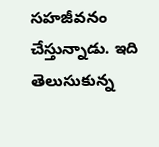సహజీవనం చేస్తున్నాడు. ఇది తెలుసుకున్న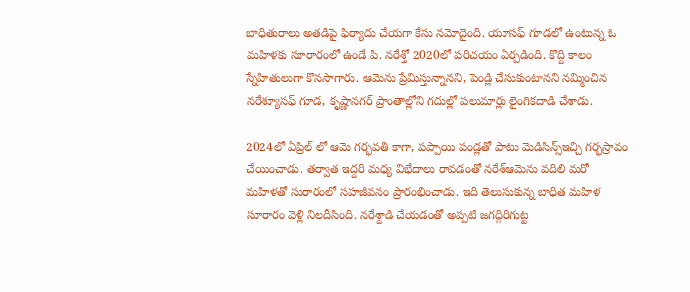బాధితురాలు అతడిపై ఫిర్యాదు చేయగా కేసు నమోదైంది. యూసఫ్ గూడలో ఉంటున్న ఓ మహిళకు సూరారంలో ఉండే పి. నరేశ్తో 2020లో పరిచయం ఏర్పడింది. కొద్ది కాలం స్నేహితులుగా కొనసాగారు. ఆమెను ప్రేమిస్తున్నానని, పెండ్లి చేసుకుంటానని నమ్మించిన నరేశ్యూసఫ్ గూడ, కృష్ణానగర్ ప్రాంతాల్లోని గదుల్లో పలుమార్లు లైంగికదాడి చేశాడు.

2024లో ఏప్రిల్ లో ఆమె గర్భవతి కాగా, పప్పాయి పండ్లతో పాటు మెడిసిన్స్ఇచ్చి గర్భస్రావం చేయించాడు. తర్వాత ఇద్దరి మధ్య విభేదాలు రావడంతో నరేశ్ఆమెను వదిలి మరో మహిళతో సురారంలో సహజీవనం ప్రారంభించాడు. ఇది తెలుసుకున్న బాధిత మహిళ సూరారం వెళ్లి నిలదీసింది. నరేశ్దాడి చేయడంతో అప్పటి జగద్గిరిగుట్ట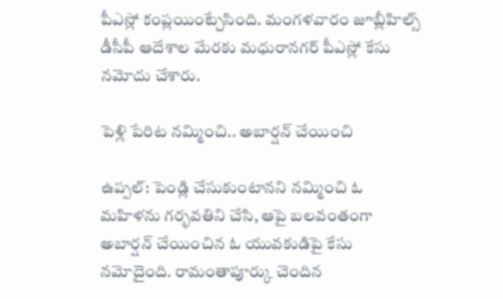పీఎస్లో కంప్లయింట్చేసింది. మంగళవారం జూబ్లీహిల్స్ డీసీపీ ఆదేశాల మేరకు మధురానగర్ పీఎస్లో కేసు నమోదు చేశారు.

పెళ్లి పేరిట నమ్మించి.. అబార్షన్ చేయించి

ఉప్పల్: పెండ్లి చేసుకుంటానని నమ్మించి ఓ మహిళను గర్భవతిని చేసి, ఆపై బలవంతంగా అబార్షన్ చేయించిన ఓ యువకుడిపై కేసు నమోదైంది. రామంతాపూర్కు చెందిన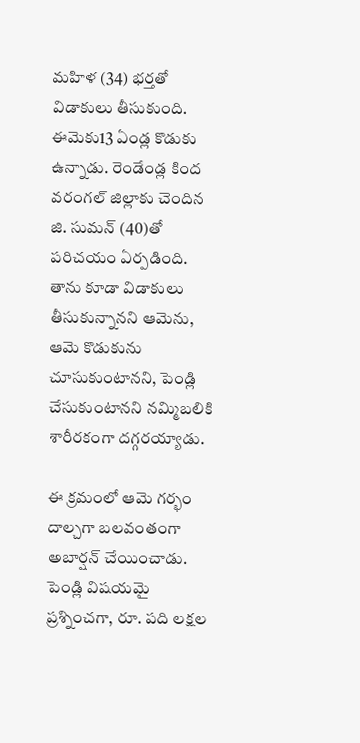మహిళ (34) భర్తతో విడాకులు తీసుకుంది. ఈమెకు13 ఏండ్ల కొడుకు ఉన్నాడు. రెండేండ్ల కింద వరంగల్ జిల్లాకు చెందిన జి. సుమన్ (40)తో పరిచయం ఏర్పడింది. తాను కూడా విడాకులు తీసుకున్నానని ఆమెను, ఆమె కొడుకును చూసుకుంటానని, పెండ్లి చేసుకుంటానని నమ్మిబలికి శారీరకంగా దగ్గరయ్యాడు.

ఈ క్రమంలో ఆమె గర్భం దాల్చగా బలవంతంగా అబార్షన్ చేయించాడు. పెండ్లి విషయమై ప్రశ్నించగా, రూ. పది లక్షల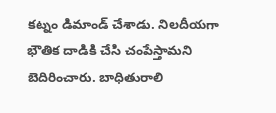కట్నం డిమాండ్ చేశాడు. నిలదీయగా భౌతిక దాడికి చేసి చంపేస్తామని బెదిరించారు. బాధితురాలి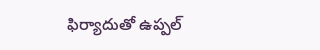ఫిర్యాదుతో ఉప్పల్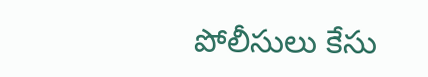పోలీసులు కేసు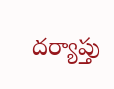దర్యాప్తు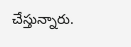చేస్తున్నారు.